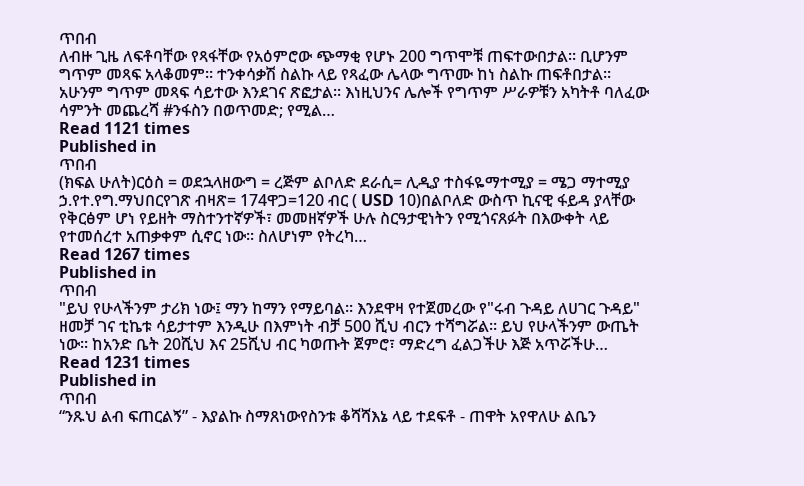ጥበብ
ለብዙ ጊዜ ለፍቶባቸው የጻፋቸው የአዕምሮው ጭማቂ የሆኑ 200 ግጥሞቹ ጠፍተውበታል፡፡ ቢሆንም ግጥም መጻፍ አላቆመም፡፡ ተንቀሳቃሽ ስልኩ ላይ የጻፈው ሌላው ግጥሙ ከነ ስልኩ ጠፍቶበታል። አሁንም ግጥም መጻፍ ሳይተው እንደገና ጽፎታል፡፡ እነዚህንና ሌሎች የግጥም ሥራዎቹን አካትቶ ባለፈው ሳምንት መጨረሻ #ንፋስን በወጥመድ; የሚል…
Read 1121 times
Published in
ጥበብ
(ክፍል ሁለት)ርዕስ = ወደኋላዘውግ = ረጅም ልቦለድ ደራሲ= ሊዲያ ተስፋዬማተሚያ = ሜጋ ማተሚያ ኃ.የተ.የግ.ማህበርየገጽ ብዛጽ= 174ዋጋ=120 ብር ( USD 10)በልቦለድ ውስጥ ኪናዊ ፋይዳ ያላቸው የቅርፅም ሆነ የይዘት ማስተንተኛዎች፣ መመዘኛዎች ሁሉ ስርዓታዊነትን የሚጎናጸፉት በእውቀት ላይ የተመሰረተ አጠቃቀም ሲኖር ነው፡፡ ስለሆነም የትረካ…
Read 1267 times
Published in
ጥበብ
"ይህ የሁላችንም ታሪክ ነው፤ ማን ከማን የማይባል፡፡ እንደዋዛ የተጀመረው የ"ሩብ ጉዳይ ለሀገር ጉዳይ" ዘመቻ ገና ቲኬቱ ሳይታተም እንዲሁ በእምነት ብቻ 500 ሺህ ብርን ተሻግሯል፡፡ ይህ የሁላችንም ውጤት ነው፡፡ ከአንድ ቤት 20ሺህ እና 25ሺህ ብር ካወጡት ጀምሮ፣ ማድረግ ፈልጋችሁ እጅ አጥሯችሁ…
Read 1231 times
Published in
ጥበብ
“ንጹህ ልብ ፍጠርልኝ” - እያልኩ ስማጸነውየስንቱ ቆሻሻእኔ ላይ ተደፍቶ - ጠዋት አየዋለሁ ልቤን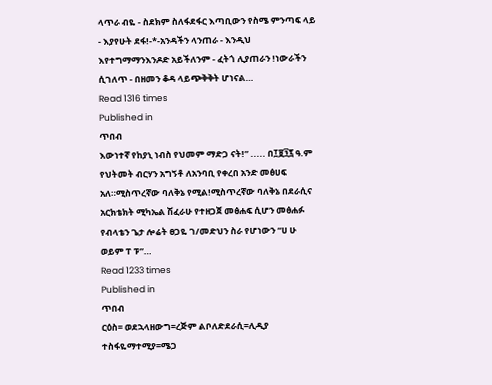ላጥራ ብዬ - ስደክም ስለፋደፋር እጣቢውን የስሜ ምንጣፍ ላይ - እያየሁት ደፋ!-*-አንዳችን ላንጠራ - እንዲህ እየተግማማንእንዶድ አይችለንም - ፈትጎ ሊያጠራን !ነውራችን ሲገለጥ - በዘመን ቆዳ ላይጭቅቅት ሆነናል…
Read 1316 times
Published in
ጥበብ
እውነተኛ የከያኒ ነብስ የህመም ማድጋ ናት!” ..... በ፲፱፺፯ ዓ.ም የህትመት ብርሃን አግኝቶ ለአንባቢ የቀረበ አንድ መፅሀፍ አለ።ሚስጥረኛው ባለቅኔ የሚል!ሚስጥረኛው ባለቅኔ በደራሲና አርክቴክት ሚካኤል ሽፈራሁ የተዘጋጀ መፅሐፍ ሲሆን መፅሐፉ የብላቴን ጌታ ሎሬት ፀጋዬ ገ/መድህን ስራ የሆነውን “ሀ ሁ ወይም ፐ ፑ”…
Read 1233 times
Published in
ጥበብ
ርዕስ= ወደኋላዘውግ=ረጅም ልቦለድደራሲ=ሊዲያ ተስፋዬማተሚያ=ሜጋ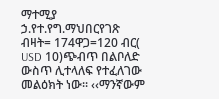ማተሚያ ኃ.የተ.የግ.ማህበርየገጽ ብዛት= 174ዋጋ=120 ብር( USD 10)ጭብጥ በልቦለድ ውስጥ ሊተላለፍ የተፈለገው መልዕክት ነው፡፡ ‹‹ማንኛውም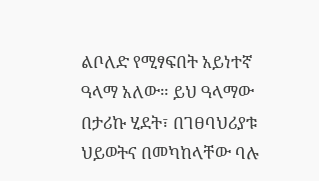ልቦለድ የሚፃፍበት አይነተኛ ዓላማ አለው። ይህ ዓላማው በታሪኩ ሂደት፣ በገፀባህሪያቱ ህይወትና በመካከላቸው ባሉ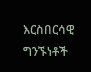እርስበርሳዊ ግንኙነቶች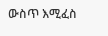ውስጥ እሚፈስ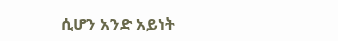ሲሆን አንድ አይነት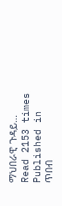ማህበራዊ ጉዳይ…
Read 2153 times
Published in
ጥበብ